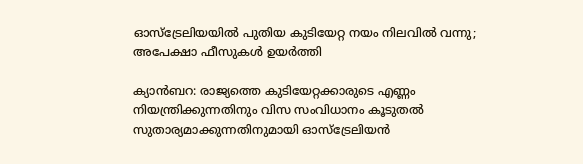ഓസ്ട്രേലിയയിൽ പുതിയ കുടിയേറ്റ നയം നിലവിൽ വന്നു; അപേക്ഷാ ഫീസുകൾ ഉയർത്തി

ക്യാൻബറ: രാജ്യത്തെ കുടിയേറ്റക്കാരുടെ എണ്ണം നിയന്ത്രിക്കുന്നതിനും വിസ സംവിധാനം കൂടുതൽ സുതാര്യമാക്കുന്നതിനുമായി ഓസ്ട്രേലിയൻ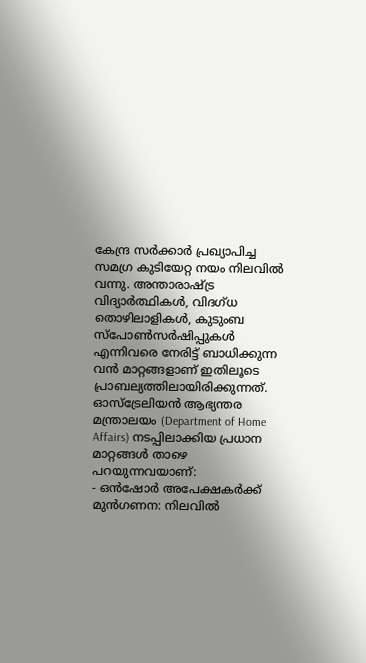കേന്ദ്ര സർക്കാർ പ്രഖ്യാപിച്ച സമഗ്ര കുടിയേറ്റ നയം നിലവിൽ വന്നു. അന്താരാഷ്ട്ര വിദ്യാർത്ഥികൾ, വിദഗ്ധ തൊഴിലാളികൾ, കുടുംബ സ്പോൺസർഷിപ്പുകൾ എന്നിവരെ നേരിട്ട് ബാധിക്കുന്ന വൻ മാറ്റങ്ങളാണ് ഇതിലൂടെ പ്രാബല്യത്തിലായിരിക്കുന്നത്.
ഓസ്ട്രേലിയൻ ആഭ്യന്തര മന്ത്രാലയം (Department of Home Affairs) നടപ്പിലാക്കിയ പ്രധാന മാറ്റങ്ങൾ താഴെ പറയുന്നവയാണ്:
- ഒൻഷോർ അപേക്ഷകർക്ക് മുൻഗണന: നിലവിൽ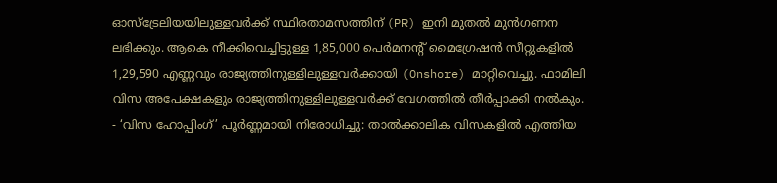ഓസ്ട്രേലിയയിലുള്ളവർക്ക് സ്ഥിരതാമസത്തിന് (PR) ഇനി മുതൽ മുൻഗണന ലഭിക്കും. ആകെ നീക്കിവെച്ചിട്ടുള്ള 1,85,000 പെർമനന്റ് മൈഗ്രേഷൻ സീറ്റുകളിൽ 1,29,590 എണ്ണവും രാജ്യത്തിനുള്ളിലുള്ളവർക്കായി (Onshore) മാറ്റിവെച്ചു. ഫാമിലി വിസ അപേക്ഷകളും രാജ്യത്തിനുള്ളിലുള്ളവർക്ക് വേഗത്തിൽ തീർപ്പാക്കി നൽകും.
- ‘വിസ ഹോപ്പിംഗ്’ പൂർണ്ണമായി നിരോധിച്ചു: താൽക്കാലിക വിസകളിൽ എത്തിയ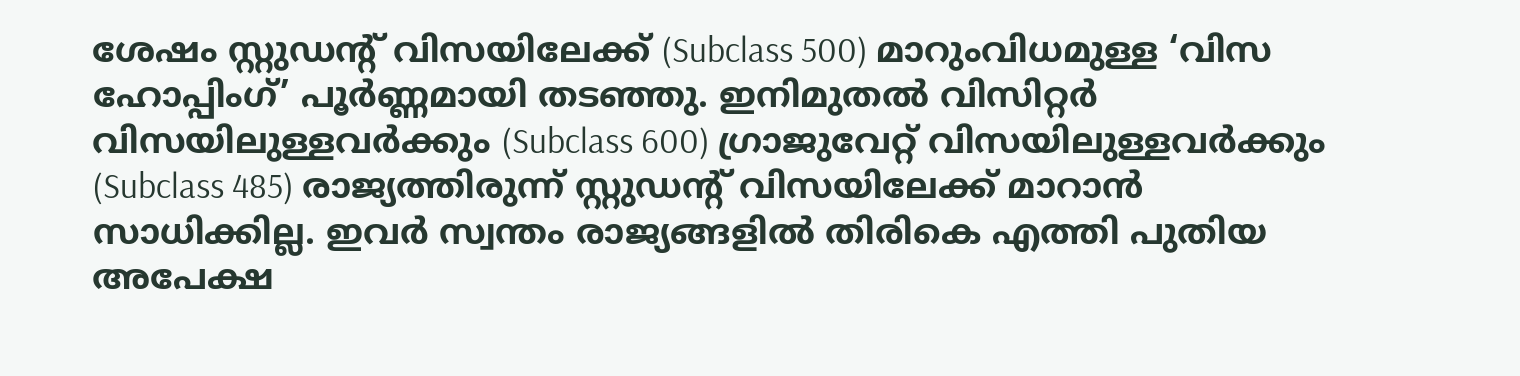ശേഷം സ്റ്റുഡന്റ് വിസയിലേക്ക് (Subclass 500) മാറുംവിധമുള്ള ‘വിസ ഹോപ്പിംഗ്’ പൂർണ്ണമായി തടഞ്ഞു. ഇനിമുതൽ വിസിറ്റർ വിസയിലുള്ളവർക്കും (Subclass 600) ഗ്രാജുവേറ്റ് വിസയിലുള്ളവർക്കും (Subclass 485) രാജ്യത്തിരുന്ന് സ്റ്റുഡന്റ് വിസയിലേക്ക് മാറാൻ സാധിക്കില്ല. ഇവർ സ്വന്തം രാജ്യങ്ങളിൽ തിരികെ എത്തി പുതിയ അപേക്ഷ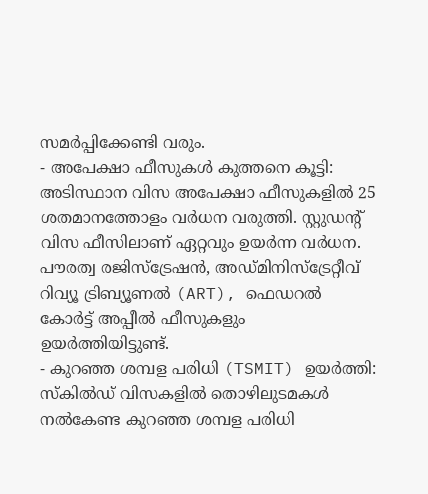സമർപ്പിക്കേണ്ടി വരും.
- അപേക്ഷാ ഫീസുകൾ കുത്തനെ കൂട്ടി: അടിസ്ഥാന വിസ അപേക്ഷാ ഫീസുകളിൽ 25 ശതമാനത്തോളം വർധന വരുത്തി. സ്റ്റുഡന്റ് വിസ ഫീസിലാണ് ഏറ്റവും ഉയർന്ന വർധന. പൗരത്വ രജിസ്ട്രേഷൻ, അഡ്മിനിസ്ട്രേറ്റീവ് റിവ്യൂ ട്രിബ്യൂണൽ (ART), ഫെഡറൽ കോർട്ട് അപ്പീൽ ഫീസുകളും ഉയർത്തിയിട്ടുണ്ട്.
- കുറഞ്ഞ ശമ്പള പരിധി (TSMIT) ഉയർത്തി: സ്കിൽഡ് വിസകളിൽ തൊഴിലുടമകൾ നൽകേണ്ട കുറഞ്ഞ ശമ്പള പരിധി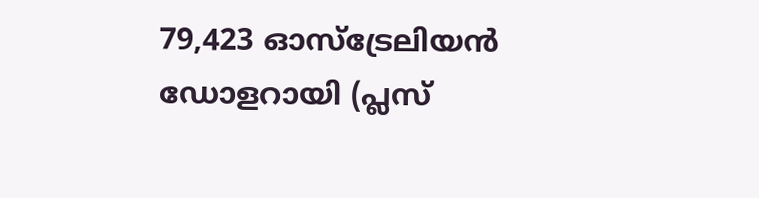79,423 ഓസ്ട്രേലിയൻ ഡോളറായി (പ്ലസ്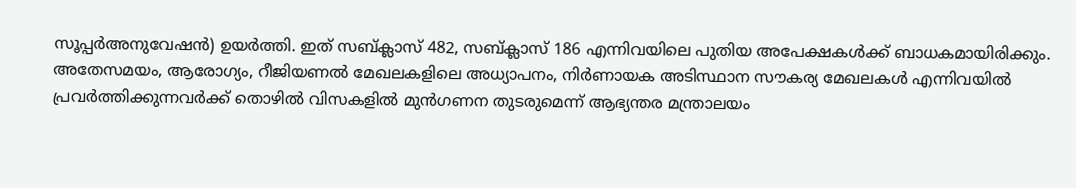സൂപ്പർഅനുവേഷൻ) ഉയർത്തി. ഇത് സബ്ക്ലാസ് 482, സബ്ക്ലാസ് 186 എന്നിവയിലെ പുതിയ അപേക്ഷകൾക്ക് ബാധകമായിരിക്കും.
അതേസമയം, ആരോഗ്യം, റീജിയണൽ മേഖലകളിലെ അധ്യാപനം, നിർണായക അടിസ്ഥാന സൗകര്യ മേഖലകൾ എന്നിവയിൽ പ്രവർത്തിക്കുന്നവർക്ക് തൊഴിൽ വിസകളിൽ മുൻഗണന തുടരുമെന്ന് ആഭ്യന്തര മന്ത്രാലയം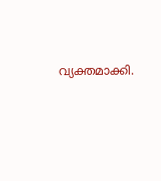വ്യക്തമാക്കി.